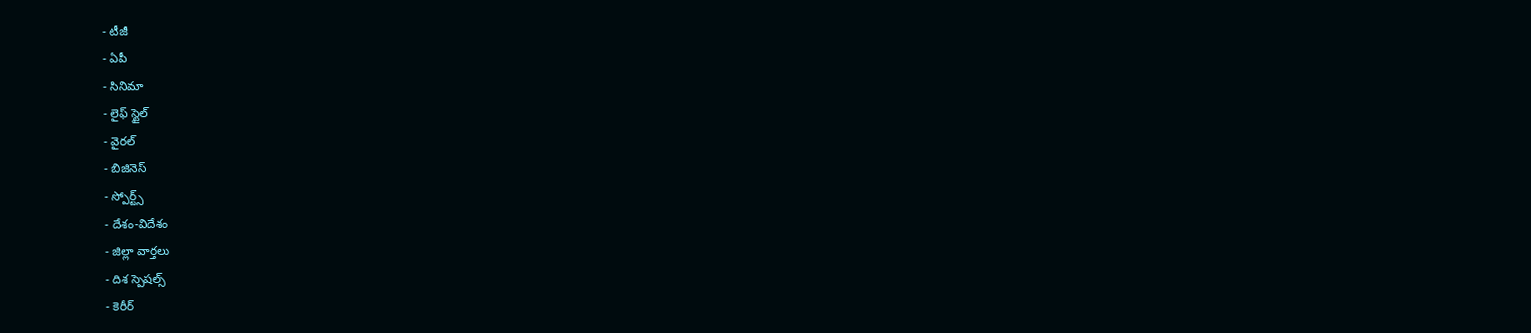- టీజీ
- ఏపీ
- సినిమా
- లైఫ్ స్టైల్
- వైరల్
- బిజినెస్
- స్పోర్ట్స్
- దేశం-విదేశం
- జిల్లా వార్తలు
- దిశ స్పెషల్స్
- కెరీర్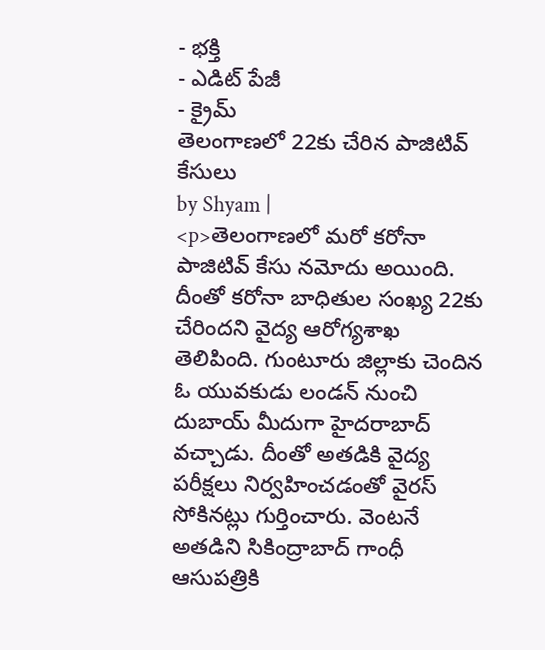- భక్తి
- ఎడిట్ పేజీ
- క్రైమ్
తెలంగాణలో 22కు చేరిన పాజిటివ్ కేసులు
by Shyam |
<p>తెలంగాణలో మరో కరోనా పాజిటివ్ కేసు నమోదు అయింది. దీంతో కరోనా బాధితుల సంఖ్య 22కు చేరిందని వైద్య ఆరోగ్యశాఖ తెలిపింది. గుంటూరు జిల్లాకు చెందిన ఓ యువకుడు లండన్ నుంచి దుబాయ్ మీదుగా హైదరాబాద్ వచ్చాడు. దీంతో అతడికి వైద్య పరీక్షలు నిర్వహించడంతో వైరస్ సోకినట్లు గుర్తించారు. వెంటనే అతడిని సికింద్రాబాద్ గాంధీ ఆసుపత్రికి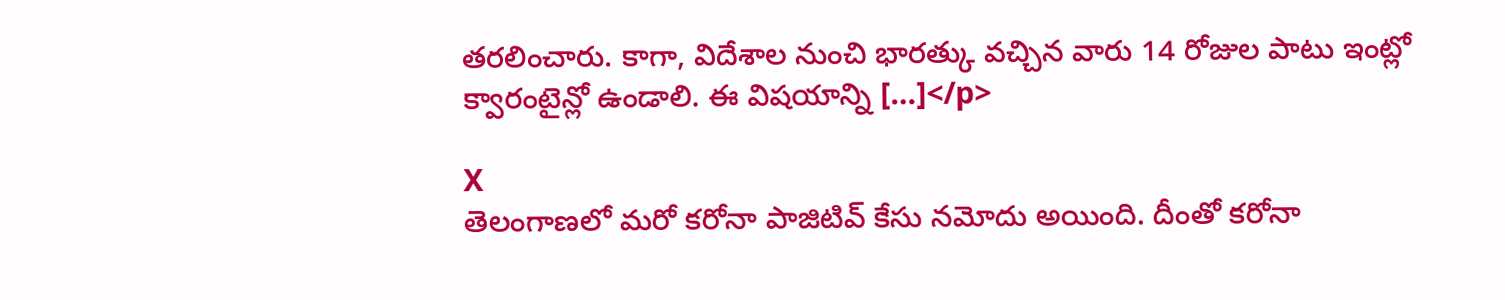తరలించారు. కాగా, విదేశాల నుంచి భారత్కు వచ్చిన వారు 14 రోజుల పాటు ఇంట్లో క్వారంటైన్లో ఉండాలి. ఈ విషయాన్ని […]</p>

X
తెలంగాణలో మరో కరోనా పాజిటివ్ కేసు నమోదు అయింది. దీంతో కరోనా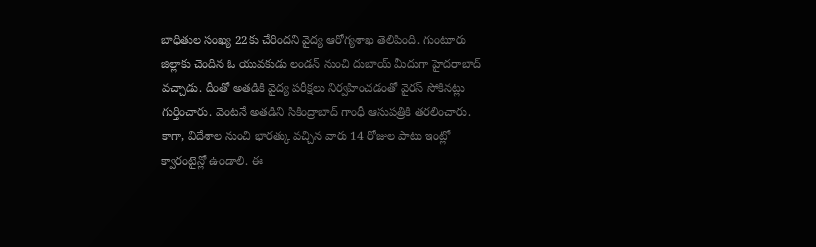బాధితుల సంఖ్య 22కు చేరిందని వైద్య ఆరోగ్యశాఖ తెలిపింది. గుంటూరు జిల్లాకు చెందిన ఓ యువకుడు లండన్ నుంచి దుబాయ్ మీదుగా హైదరాబాద్ వచ్చాడు. దీంతో అతడికి వైద్య పరీక్షలు నిర్వహించడంతో వైరస్ సోకినట్లు గుర్తించారు. వెంటనే అతడిని సికింద్రాబాద్ గాంధీ ఆసుపత్రికి తరలించారు. కాగా, విదేశాల నుంచి భారత్కు వచ్చిన వారు 14 రోజుల పాటు ఇంట్లో క్వారంటైన్లో ఉండాలి. ఈ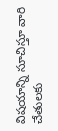విషయాన్ని సూచిస్తూ వారి చేతులకు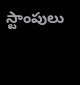స్టాంపులు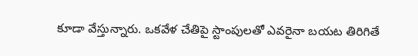కూడా వేస్తున్నారు. ఒకవేళ చేతిపై స్టాంపులతో ఎవరైనా బయట తిరిగితే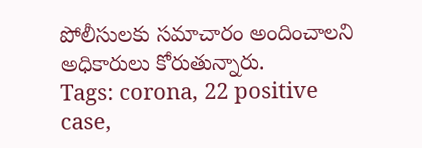పోలీసులకు సమాచారం అందించాలని అధికారులు కోరుతున్నారు.
Tags: corona, 22 positive case,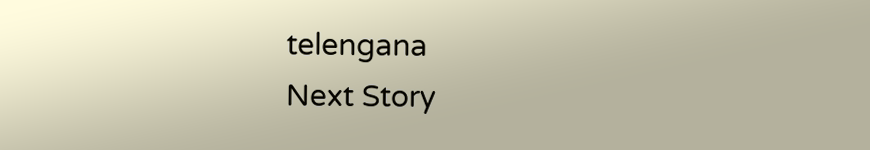telengana
Next Story